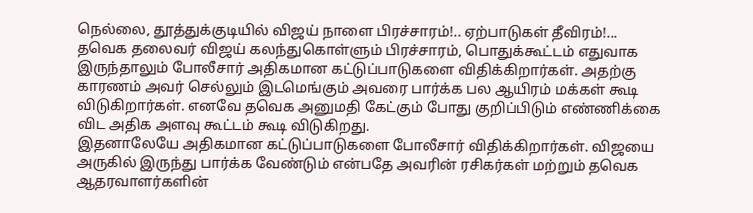நெல்லை, தூத்துக்குடியில் விஜய் நாளை பிரச்சாரம்!.. ஏற்பாடுகள் தீவிரம்!...
தவெக தலைவர் விஜய் கலந்துகொள்ளும் பிரச்சாரம், பொதுக்கூட்டம் எதுவாக இருந்தாலும் போலீசார் அதிகமான கட்டுப்பாடுகளை விதிக்கிறார்கள். அதற்கு காரணம் அவர் செல்லும் இடமெங்கும் அவரை பார்க்க பல ஆயிரம் மக்கள் கூடி விடுகிறார்கள். எனவே தவெக அனுமதி கேட்கும் போது குறிப்பிடும் எண்ணிக்கை விட அதிக அளவு கூட்டம் கூடி விடுகிறது.
இதனாலேயே அதிகமான கட்டுப்பாடுகளை போலீசார் விதிக்கிறார்கள். விஜயை அருகில் இருந்து பார்க்க வேண்டும் என்பதே அவரின் ரசிகர்கள் மற்றும் தவெக ஆதரவாளர்களின்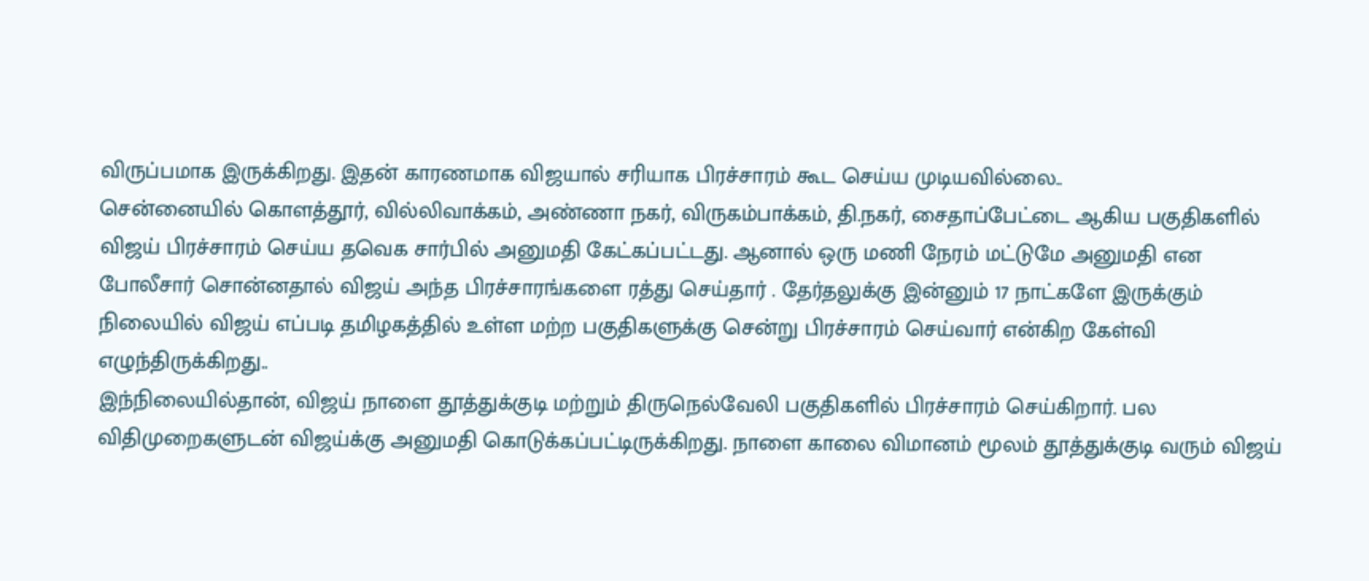விருப்பமாக இருக்கிறது. இதன் காரணமாக விஜயால் சரியாக பிரச்சாரம் கூட செய்ய முடியவில்லை..
சென்னையில் கொளத்தூர், வில்லிவாக்கம், அண்ணா நகர், விருகம்பாக்கம், தி.நகர், சைதாப்பேட்டை ஆகிய பகுதிகளில் விஜய் பிரச்சாரம் செய்ய தவெக சார்பில் அனுமதி கேட்கப்பட்டது. ஆனால் ஒரு மணி நேரம் மட்டுமே அனுமதி என போலீசார் சொன்னதால் விஜய் அந்த பிரச்சாரங்களை ரத்து செய்தார் . தேர்தலுக்கு இன்னும் 17 நாட்களே இருக்கும் நிலையில் விஜய் எப்படி தமிழகத்தில் உள்ள மற்ற பகுதிகளுக்கு சென்று பிரச்சாரம் செய்வார் என்கிற கேள்வி எழுந்திருக்கிறது..
இந்நிலையில்தான், விஜய் நாளை தூத்துக்குடி மற்றும் திருநெல்வேலி பகுதிகளில் பிரச்சாரம் செய்கிறார். பல விதிமுறைகளுடன் விஜய்க்கு அனுமதி கொடுக்கப்பட்டிருக்கிறது. நாளை காலை விமானம் மூலம் தூத்துக்குடி வரும் விஜய்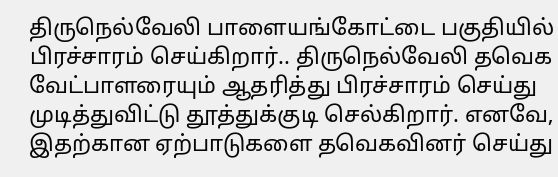திருநெல்வேலி பாளையங்கோட்டை பகுதியில் பிரச்சாரம் செய்கிறார்.. திருநெல்வேலி தவெக வேட்பாளரையும் ஆதரித்து பிரச்சாரம் செய்து முடித்துவிட்டு தூத்துக்குடி செல்கிறார். எனவே, இதற்கான ஏற்பாடுகளை தவெகவினர் செய்து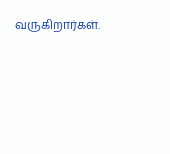வருகிறார்கள்.